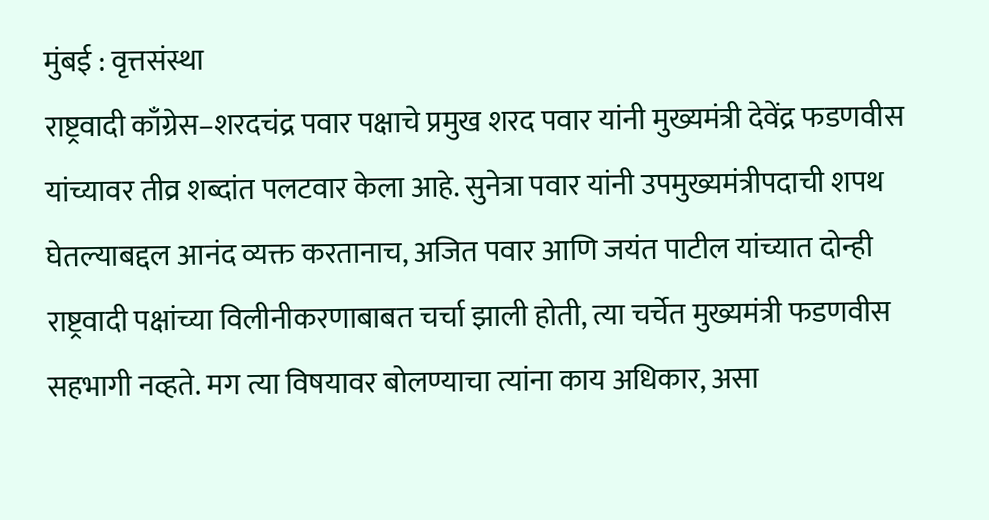मुंबई : वृत्तसंस्था
राष्ट्रवादी काँग्रेस–शरदचंद्र पवार पक्षाचे प्रमुख शरद पवार यांनी मुख्यमंत्री देवेंद्र फडणवीस यांच्यावर तीव्र शब्दांत पलटवार केला आहे. सुनेत्रा पवार यांनी उपमुख्यमंत्रीपदाची शपथ घेतल्याबद्दल आनंद व्यक्त करतानाच, अजित पवार आणि जयंत पाटील यांच्यात दोन्ही राष्ट्रवादी पक्षांच्या विलीनीकरणाबाबत चर्चा झाली होती, त्या चर्चेत मुख्यमंत्री फडणवीस सहभागी नव्हते. मग त्या विषयावर बोलण्याचा त्यांना काय अधिकार, असा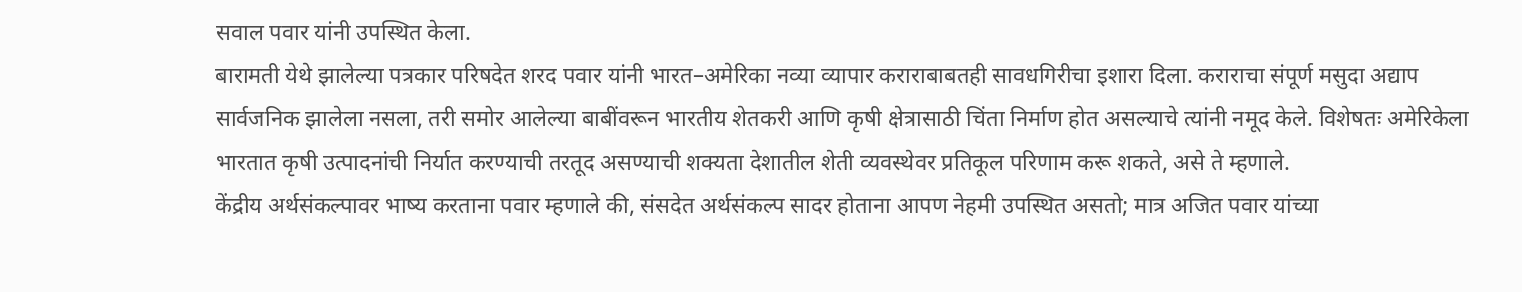सवाल पवार यांनी उपस्थित केला.
बारामती येथे झालेल्या पत्रकार परिषदेत शरद पवार यांनी भारत–अमेरिका नव्या व्यापार कराराबाबतही सावधगिरीचा इशारा दिला. कराराचा संपूर्ण मसुदा अद्याप सार्वजनिक झालेला नसला, तरी समोर आलेल्या बाबींवरून भारतीय शेतकरी आणि कृषी क्षेत्रासाठी चिंता निर्माण होत असल्याचे त्यांनी नमूद केले. विशेषतः अमेरिकेला भारतात कृषी उत्पादनांची निर्यात करण्याची तरतूद असण्याची शक्यता देशातील शेती व्यवस्थेवर प्रतिकूल परिणाम करू शकते, असे ते म्हणाले.
केंद्रीय अर्थसंकल्पावर भाष्य करताना पवार म्हणाले की, संसदेत अर्थसंकल्प सादर होताना आपण नेहमी उपस्थित असतो; मात्र अजित पवार यांच्या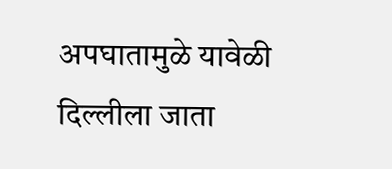अपघातामुळे यावेळी दिल्लीला जाता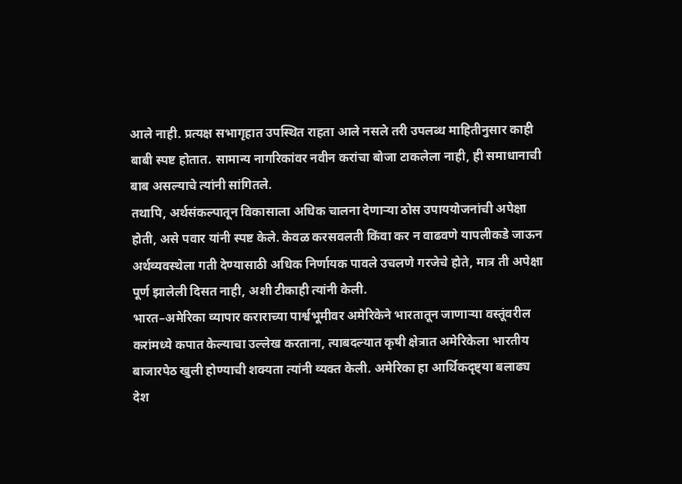आले नाही. प्रत्यक्ष सभागृहात उपस्थित राहता आले नसले तरी उपलब्ध माहितीनुसार काही बाबी स्पष्ट होतात. सामान्य नागरिकांवर नवीन करांचा बोजा टाकलेला नाही, ही समाधानाची बाब असल्याचे त्यांनी सांगितले.
तथापि, अर्थसंकल्पातून विकासाला अधिक चालना देणाऱ्या ठोस उपाययोजनांची अपेक्षा होती, असे पवार यांनी स्पष्ट केले. केवळ करसवलती किंवा कर न वाढवणे यापलीकडे जाऊन अर्थव्यवस्थेला गती देण्यासाठी अधिक निर्णायक पावले उचलणे गरजेचे होते, मात्र ती अपेक्षा पूर्ण झालेली दिसत नाही, अशी टीकाही त्यांनी केली.
भारत–अमेरिका व्यापार कराराच्या पार्श्वभूमीवर अमेरिकेने भारतातून जाणाऱ्या वस्तूंवरील करांमध्ये कपात केल्याचा उल्लेख करताना, त्याबदल्यात कृषी क्षेत्रात अमेरिकेला भारतीय बाजारपेठ खुली होण्याची शक्यता त्यांनी व्यक्त केली. अमेरिका हा आर्थिकदृष्ट्या बलाढ्य देश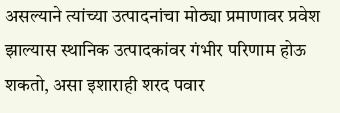असल्याने त्यांच्या उत्पादनांचा मोठ्या प्रमाणावर प्रवेश झाल्यास स्थानिक उत्पादकांवर गंभीर परिणाम होऊ शकतो, असा इशाराही शरद पवार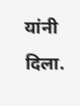यांनी दिला.